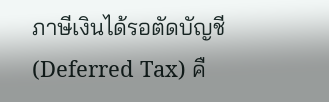ภาษีเงินได้รอตัดบัญชี (Deferred Tax) คื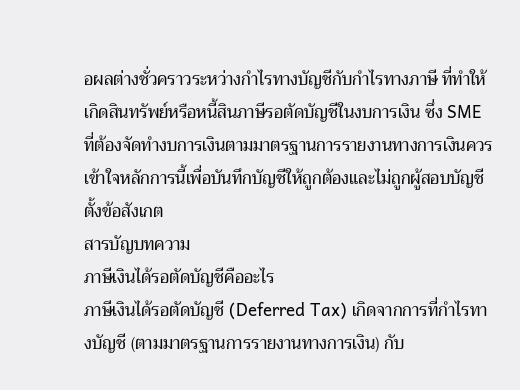อผลต่างชั่วคราวระหว่างกำไรทางบัญชีกับกำไรทางภาษี ที่ทำให้เกิดสินทรัพย์หรือหนี้สินภาษีรอตัดบัญชีในงบการเงิน ซึ่ง SME
ที่ต้องจัดทำงบการเงินตามมาตรฐานการรายงานทางการเงินควรเข้าใจหลักการนี้เพื่อบันทึกบัญชีให้ถูกต้องและไม่ถูกผู้สอบบัญชีตั้งข้อสังเกต
สารบัญบทความ
ภาษีเงินได้รอตัดบัญชีคืออะไร
ภาษีเงินได้รอตัดบัญชี (Deferred Tax) เกิดจากการที่กำไรทางบัญชี (ตามมาตรฐานการรายงานทางการเงิน) กับ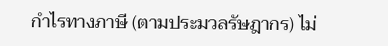กำไรทางภาษี (ตามประมวลรัษฎากร) ไม่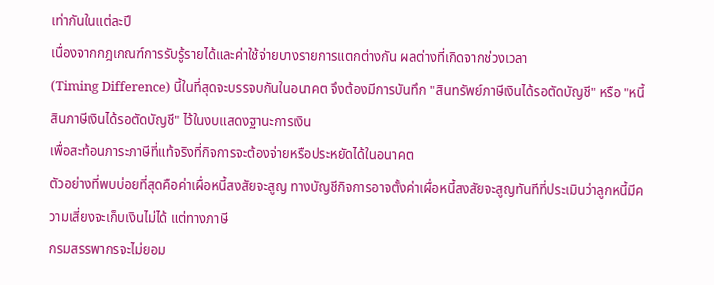เท่ากันในแต่ละปี
เนื่องจากกฎเกณฑ์การรับรู้รายได้และค่าใช้จ่ายบางรายการแตกต่างกัน ผลต่างที่เกิดจากช่วงเวลา
(Timing Difference) นี้ในที่สุดจะบรรจบกันในอนาคต จึงต้องมีการบันทึก "สินทรัพย์ภาษีเงินได้รอตัดบัญชี" หรือ "หนี้สินภาษีเงินได้รอตัดบัญชี" ไว้ในงบแสดงฐานะการเงิน
เพื่อสะท้อนภาระภาษีที่แท้จริงที่กิจการจะต้องจ่ายหรือประหยัดได้ในอนาคต
ตัวอย่างที่พบบ่อยที่สุดคือค่าเผื่อหนี้สงสัยจะสูญ ทางบัญชีกิจการอาจตั้งค่าเผื่อหนี้สงสัยจะสูญทันทีที่ประเมินว่าลูกหนี้มีความเสี่ยงจะเก็บเงินไม่ได้ แต่ทางภาษี
กรมสรรพากรจะไม่ยอม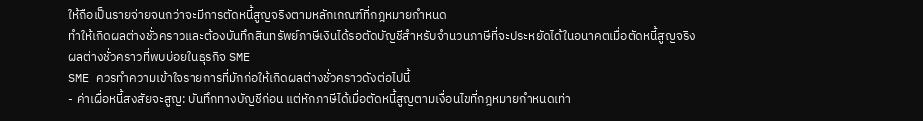ให้ถือเป็นรายจ่ายจนกว่าจะมีการตัดหนี้สูญจริงตามหลักเกณฑ์ที่กฎหมายกำหนด
ทำให้เกิดผลต่างชั่วคราวและต้องบันทึกสินทรัพย์ภาษีเงินได้รอตัดบัญชีสำหรับจำนวนภาษีที่จะประหยัดได้ในอนาคตเมื่อตัดหนี้สูญจริง
ผลต่างชั่วคราวที่พบบ่อยในธุรกิจ SME
SME ควรทำความเข้าใจรายการที่มักก่อให้เกิดผลต่างชั่วคราวดังต่อไปนี้
- ค่าเผื่อหนี้สงสัยจะสูญ: บันทึกทางบัญชีก่อน แต่หักภาษีได้เมื่อตัดหนี้สูญตามเงื่อนไขที่กฎหมายกำหนดเท่า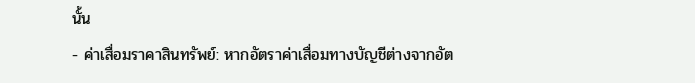นั้น
- ค่าเสื่อมราคาสินทรัพย์: หากอัตราค่าเสื่อมทางบัญชีต่างจากอัต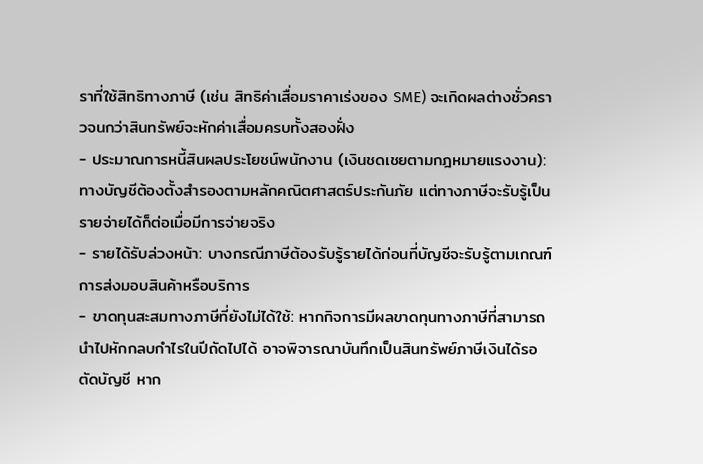ราที่ใช้สิทธิทางภาษี (เช่น สิทธิค่าเสื่อมราคาเร่งของ SME) จะเกิดผลต่างชั่วคราวจนกว่าสินทรัพย์จะหักค่าเสื่อมครบทั้งสองฝั่ง
- ประมาณการหนี้สินผลประโยชน์พนักงาน (เงินชดเชยตามกฎหมายแรงงาน): ทางบัญชีต้องตั้งสำรองตามหลักคณิตศาสตร์ประกันภัย แต่ทางภาษีจะรับรู้เป็นรายจ่ายได้ก็ต่อเมื่อมีการจ่ายจริง
- รายได้รับล่วงหน้า: บางกรณีภาษีต้องรับรู้รายได้ก่อนที่บัญชีจะรับรู้ตามเกณฑ์การส่งมอบสินค้าหรือบริการ
- ขาดทุนสะสมทางภาษีที่ยังไม่ได้ใช้: หากกิจการมีผลขาดทุนทางภาษีที่สามารถนำไปหักกลบกำไรในปีถัดไปได้ อาจพิจารณาบันทึกเป็นสินทรัพย์ภาษีเงินได้รอตัดบัญชี หาก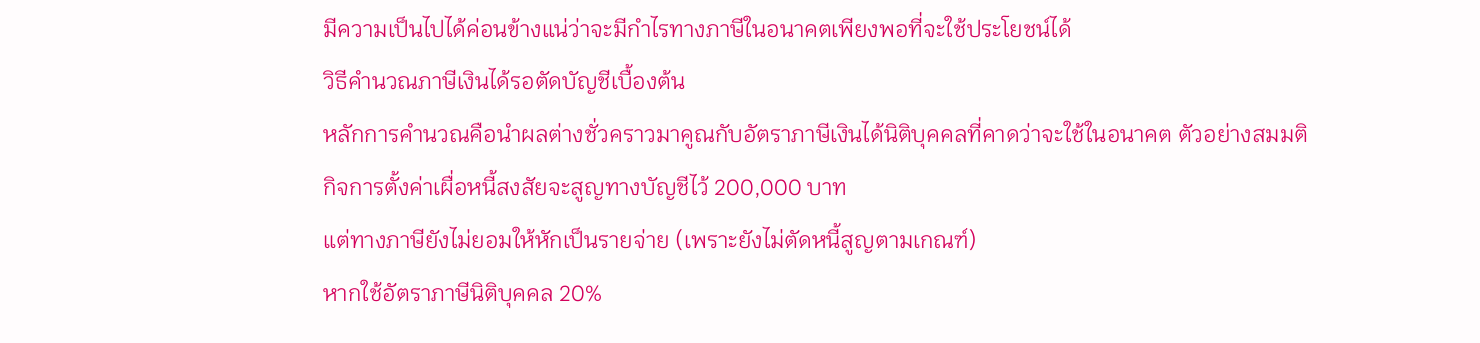มีความเป็นไปได้ค่อนข้างแน่ว่าจะมีกำไรทางภาษีในอนาคตเพียงพอที่จะใช้ประโยชน์ได้
วิธีคำนวณภาษีเงินได้รอตัดบัญชีเบื้องต้น
หลักการคำนวณคือนำผลต่างชั่วคราวมาคูณกับอัตราภาษีเงินได้นิติบุคคลที่คาดว่าจะใช้ในอนาคต ตัวอย่างสมมติ กิจการตั้งค่าเผื่อหนี้สงสัยจะสูญทางบัญชีไว้ 200,000 บาท
แต่ทางภาษียังไม่ยอมให้หักเป็นรายจ่าย (เพราะยังไม่ตัดหนี้สูญตามเกณฑ์)
หากใช้อัตราภาษีนิติบุคคล 20%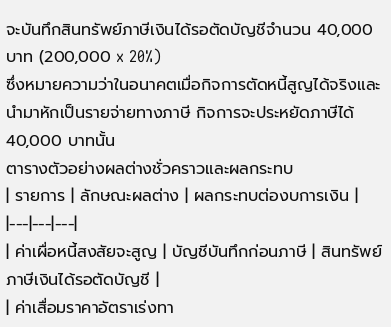จะบันทึกสินทรัพย์ภาษีเงินได้รอตัดบัญชีจำนวน 40,000 บาท (200,000 x 20%)
ซึ่งหมายความว่าในอนาคตเมื่อกิจการตัดหนี้สูญได้จริงและนำมาหักเป็นรายจ่ายทางภาษี กิจการจะประหยัดภาษีได้ 40,000 บาทนั้น
ตารางตัวอย่างผลต่างชั่วคราวและผลกระทบ
| รายการ | ลักษณะผลต่าง | ผลกระทบต่องบการเงิน |
|---|---|---|
| ค่าเผื่อหนี้สงสัยจะสูญ | บัญชีบันทึกก่อนภาษี | สินทรัพย์ภาษีเงินได้รอตัดบัญชี |
| ค่าเสื่อมราคาอัตราเร่งทา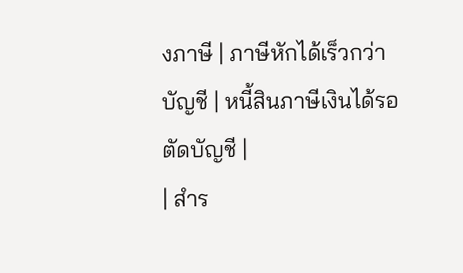งภาษี | ภาษีหักได้เร็วกว่าบัญชี | หนี้สินภาษีเงินได้รอตัดบัญชี |
| สำร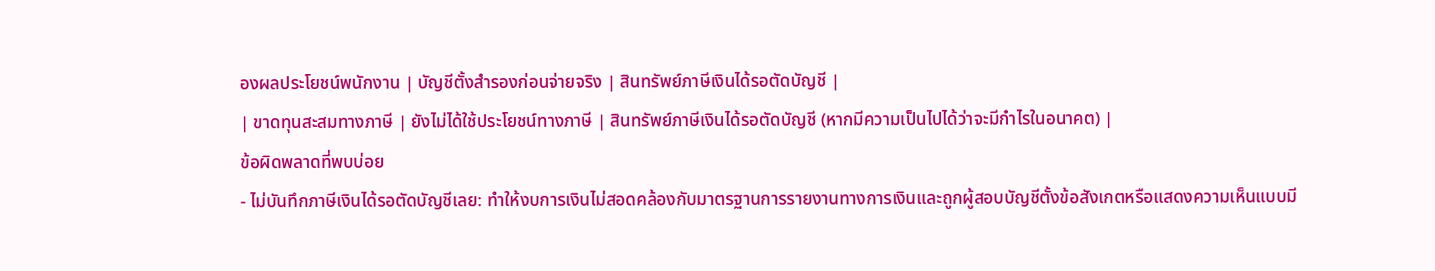องผลประโยชน์พนักงาน | บัญชีตั้งสำรองก่อนจ่ายจริง | สินทรัพย์ภาษีเงินได้รอตัดบัญชี |
| ขาดทุนสะสมทางภาษี | ยังไม่ได้ใช้ประโยชน์ทางภาษี | สินทรัพย์ภาษีเงินได้รอตัดบัญชี (หากมีความเป็นไปได้ว่าจะมีกำไรในอนาคต) |
ข้อผิดพลาดที่พบบ่อย
- ไม่บันทึกภาษีเงินได้รอตัดบัญชีเลย: ทำให้งบการเงินไม่สอดคล้องกับมาตรฐานการรายงานทางการเงินและถูกผู้สอบบัญชีตั้งข้อสังเกตหรือแสดงความเห็นแบบมี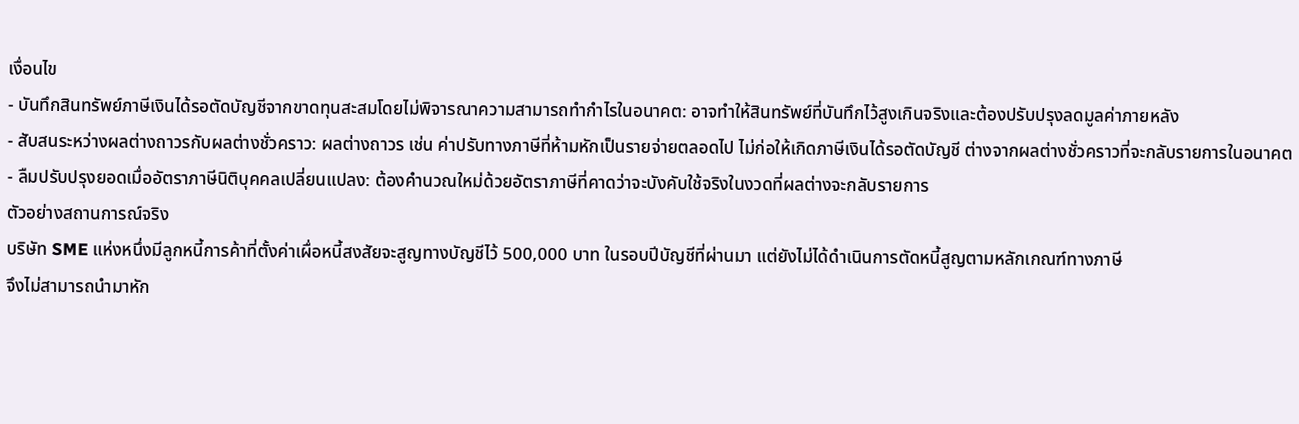เงื่อนไข
- บันทึกสินทรัพย์ภาษีเงินได้รอตัดบัญชีจากขาดทุนสะสมโดยไม่พิจารณาความสามารถทำกำไรในอนาคต: อาจทำให้สินทรัพย์ที่บันทึกไว้สูงเกินจริงและต้องปรับปรุงลดมูลค่าภายหลัง
- สับสนระหว่างผลต่างถาวรกับผลต่างชั่วคราว: ผลต่างถาวร เช่น ค่าปรับทางภาษีที่ห้ามหักเป็นรายจ่ายตลอดไป ไม่ก่อให้เกิดภาษีเงินได้รอตัดบัญชี ต่างจากผลต่างชั่วคราวที่จะกลับรายการในอนาคต
- ลืมปรับปรุงยอดเมื่ออัตราภาษีนิติบุคคลเปลี่ยนแปลง: ต้องคำนวณใหม่ด้วยอัตราภาษีที่คาดว่าจะบังคับใช้จริงในงวดที่ผลต่างจะกลับรายการ
ตัวอย่างสถานการณ์จริง
บริษัท SME แห่งหนึ่งมีลูกหนี้การค้าที่ตั้งค่าเผื่อหนี้สงสัยจะสูญทางบัญชีไว้ 500,000 บาท ในรอบปีบัญชีที่ผ่านมา แต่ยังไม่ได้ดำเนินการตัดหนี้สูญตามหลักเกณฑ์ทางภาษี
จึงไม่สามารถนำมาหัก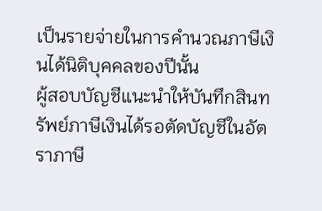เป็นรายจ่ายในการคำนวณภาษีเงินได้นิติบุคคลของปีนั้น
ผู้สอบบัญชีแนะนำให้บันทึกสินทรัพย์ภาษีเงินได้รอตัดบัญชีในอัตราภาษี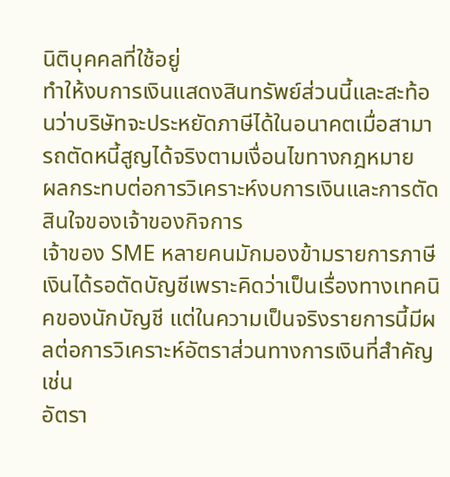นิติบุคคลที่ใช้อยู่
ทำให้งบการเงินแสดงสินทรัพย์ส่วนนี้และสะท้อนว่าบริษัทจะประหยัดภาษีได้ในอนาคตเมื่อสามารถตัดหนี้สูญได้จริงตามเงื่อนไขทางกฎหมาย
ผลกระทบต่อการวิเคราะห์งบการเงินและการตัดสินใจของเจ้าของกิจการ
เจ้าของ SME หลายคนมักมองข้ามรายการภาษีเงินได้รอตัดบัญชีเพราะคิดว่าเป็นเรื่องทางเทคนิคของนักบัญชี แต่ในความเป็นจริงรายการนี้มีผลต่อการวิเคราะห์อัตราส่วนทางการเงินที่สำคัญ เช่น
อัตรา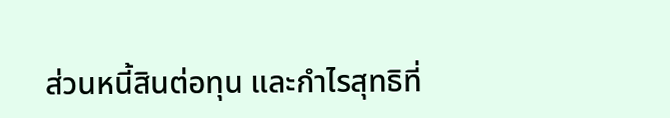ส่วนหนี้สินต่อทุน และกำไรสุทธิที่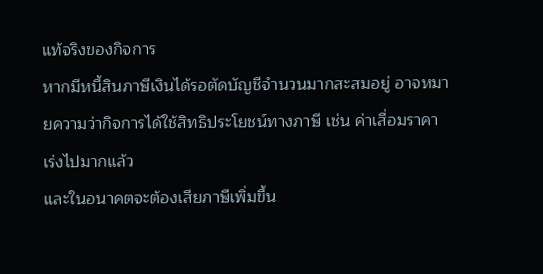แท้จริงของกิจการ
หากมีหนี้สินภาษีเงินได้รอตัดบัญชีจำนวนมากสะสมอยู่ อาจหมายความว่ากิจการได้ใช้สิทธิประโยชน์ทางภาษี เช่น ค่าเสื่อมราคาเร่งไปมากแล้ว
และในอนาคตจะต้องเสียภาษีเพิ่มขึ้น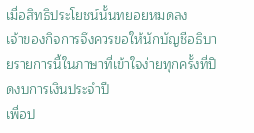เมื่อสิทธิประโยชน์นั้นทยอยหมดลง
เจ้าของกิจการจึงควรขอให้นักบัญชีอธิบายรายการนี้ในภาษาที่เข้าใจง่ายทุกครั้งที่ปิดงบการเงินประจำปี
เพื่อป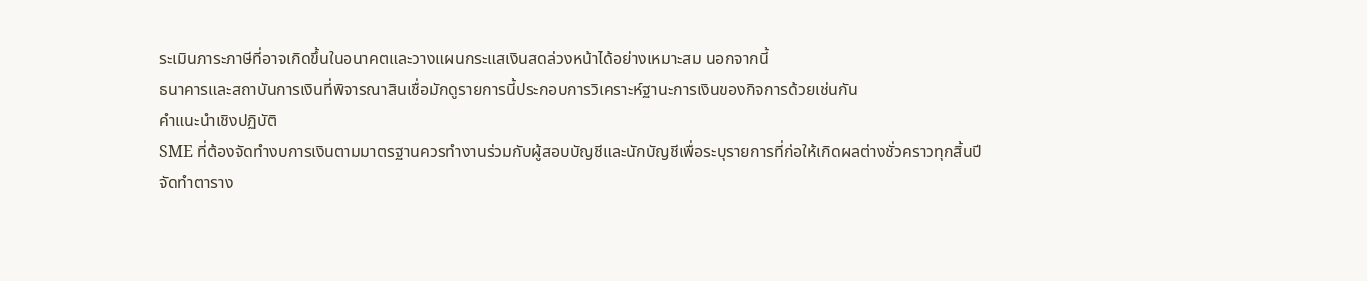ระเมินภาระภาษีที่อาจเกิดขึ้นในอนาคตและวางแผนกระแสเงินสดล่วงหน้าได้อย่างเหมาะสม นอกจากนี้
ธนาคารและสถาบันการเงินที่พิจารณาสินเชื่อมักดูรายการนี้ประกอบการวิเคราะห์ฐานะการเงินของกิจการด้วยเช่นกัน
คำแนะนำเชิงปฏิบัติ
SME ที่ต้องจัดทำงบการเงินตามมาตรฐานควรทำงานร่วมกับผู้สอบบัญชีและนักบัญชีเพื่อระบุรายการที่ก่อให้เกิดผลต่างชั่วคราวทุกสิ้นปี
จัดทำตาราง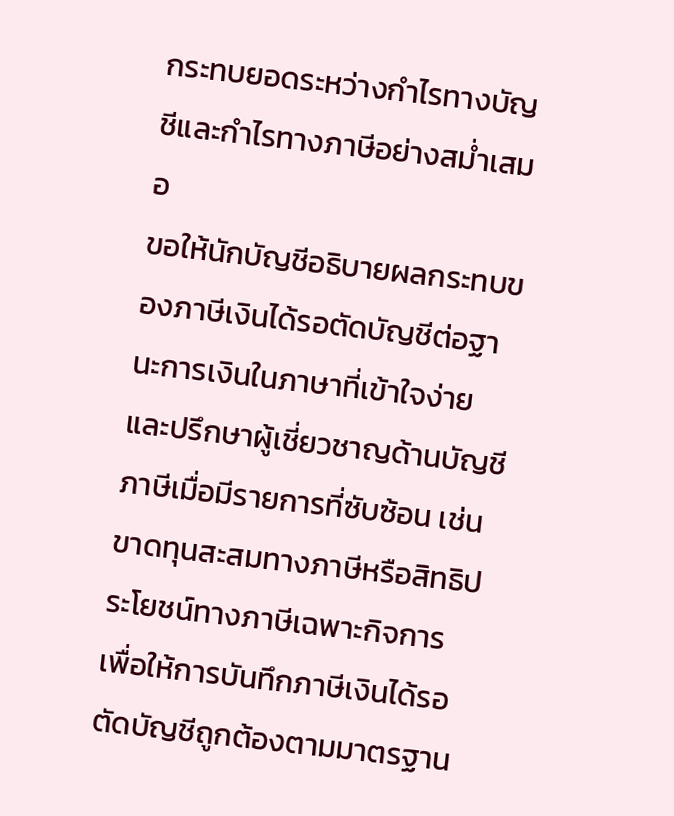กระทบยอดระหว่างกำไรทางบัญชีและกำไรทางภาษีอย่างสม่ำเสมอ
ขอให้นักบัญชีอธิบายผลกระทบของภาษีเงินได้รอตัดบัญชีต่อฐานะการเงินในภาษาที่เข้าใจง่าย และปรึกษาผู้เชี่ยวชาญด้านบัญชีภาษีเมื่อมีรายการที่ซับซ้อน เช่น
ขาดทุนสะสมทางภาษีหรือสิทธิประโยชน์ทางภาษีเฉพาะกิจการ
เพื่อให้การบันทึกภาษีเงินได้รอตัดบัญชีถูกต้องตามมาตรฐาน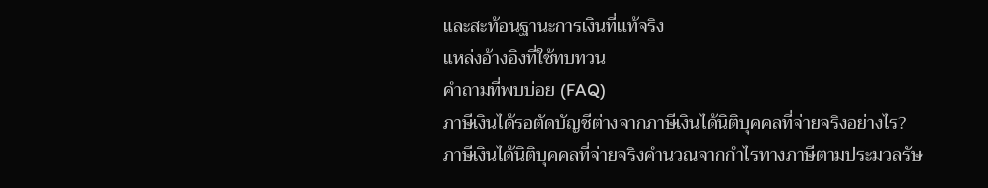และสะท้อนฐานะการเงินที่แท้จริง
แหล่งอ้างอิงที่ใช้ทบทวน
คำถามที่พบบ่อย (FAQ)
ภาษีเงินได้รอตัดบัญชีต่างจากภาษีเงินได้นิติบุคคลที่จ่ายจริงอย่างไร?
ภาษีเงินได้นิติบุคคลที่จ่ายจริงคำนวณจากกำไรทางภาษีตามประมวลรัษ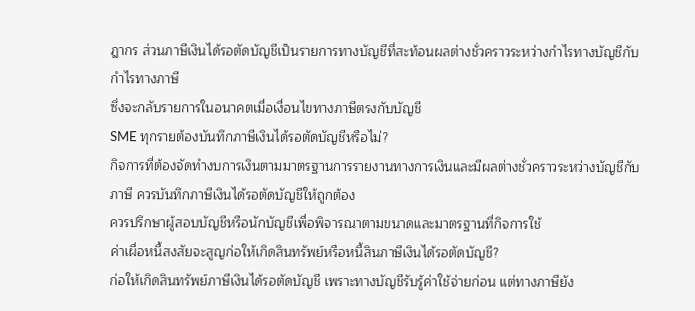ฎากร ส่วนภาษีเงินได้รอตัดบัญชีเป็นรายการทางบัญชีที่สะท้อนผลต่างชั่วคราวระหว่างกำไรทางบัญชีกับกำไรทางภาษี
ซึ่งจะกลับรายการในอนาคตเมื่อเงื่อนไขทางภาษีตรงกับบัญชี
SME ทุกรายต้องบันทึกภาษีเงินได้รอตัดบัญชีหรือไม่?
กิจการที่ต้องจัดทำงบการเงินตามมาตรฐานการรายงานทางการเงินและมีผลต่างชั่วคราวระหว่างบัญชีกับภาษี ควรบันทึกภาษีเงินได้รอตัดบัญชีให้ถูกต้อง
ควรปรึกษาผู้สอบบัญชีหรือนักบัญชีเพื่อพิจารณาตามขนาดและมาตรฐานที่กิจการใช้
ค่าเผื่อหนี้สงสัยจะสูญก่อให้เกิดสินทรัพย์หรือหนี้สินภาษีเงินได้รอตัดบัญชี?
ก่อให้เกิดสินทรัพย์ภาษีเงินได้รอตัดบัญชี เพราะทางบัญชีรับรู้ค่าใช้จ่ายก่อน แต่ทางภาษียัง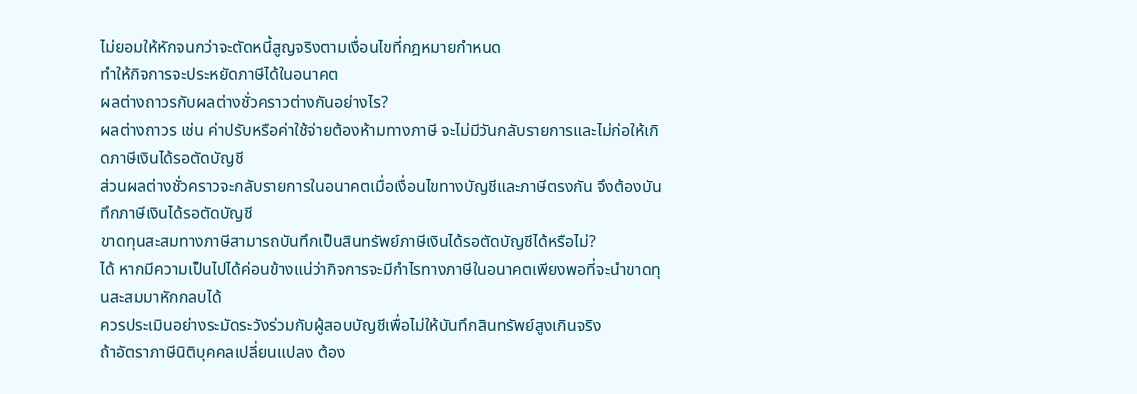ไม่ยอมให้หักจนกว่าจะตัดหนี้สูญจริงตามเงื่อนไขที่กฎหมายกำหนด
ทำให้กิจการจะประหยัดภาษีได้ในอนาคต
ผลต่างถาวรกับผลต่างชั่วคราวต่างกันอย่างไร?
ผลต่างถาวร เช่น ค่าปรับหรือค่าใช้จ่ายต้องห้ามทางภาษี จะไม่มีวันกลับรายการและไม่ก่อให้เกิดภาษีเงินได้รอตัดบัญชี
ส่วนผลต่างชั่วคราวจะกลับรายการในอนาคตเมื่อเงื่อนไขทางบัญชีและภาษีตรงกัน จึงต้องบันทึกภาษีเงินได้รอตัดบัญชี
ขาดทุนสะสมทางภาษีสามารถบันทึกเป็นสินทรัพย์ภาษีเงินได้รอตัดบัญชีได้หรือไม่?
ได้ หากมีความเป็นไปได้ค่อนข้างแน่ว่ากิจการจะมีกำไรทางภาษีในอนาคตเพียงพอที่จะนำขาดทุนสะสมมาหักกลบได้
ควรประเมินอย่างระมัดระวังร่วมกับผู้สอบบัญชีเพื่อไม่ให้บันทึกสินทรัพย์สูงเกินจริง
ถ้าอัตราภาษีนิติบุคคลเปลี่ยนแปลง ต้อง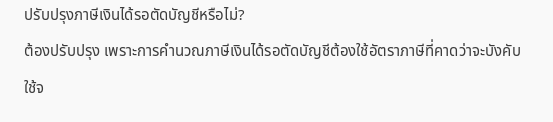ปรับปรุงภาษีเงินได้รอตัดบัญชีหรือไม่?
ต้องปรับปรุง เพราะการคำนวณภาษีเงินได้รอตัดบัญชีต้องใช้อัตราภาษีที่คาดว่าจะบังคับใช้จ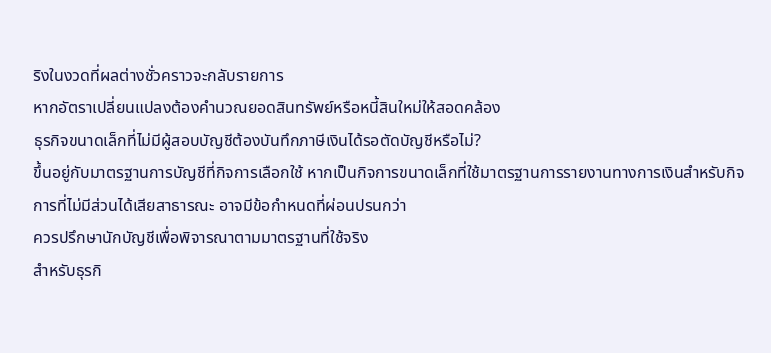ริงในงวดที่ผลต่างชั่วคราวจะกลับรายการ
หากอัตราเปลี่ยนแปลงต้องคำนวณยอดสินทรัพย์หรือหนี้สินใหม่ให้สอดคล้อง
ธุรกิจขนาดเล็กที่ไม่มีผู้สอบบัญชีต้องบันทึกภาษีเงินได้รอตัดบัญชีหรือไม่?
ขึ้นอยู่กับมาตรฐานการบัญชีที่กิจการเลือกใช้ หากเป็นกิจการขนาดเล็กที่ใช้มาตรฐานการรายงานทางการเงินสำหรับกิจการที่ไม่มีส่วนได้เสียสาธารณะ อาจมีข้อกำหนดที่ผ่อนปรนกว่า
ควรปรึกษานักบัญชีเพื่อพิจารณาตามมาตรฐานที่ใช้จริง
สำหรับธุรกิ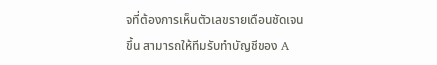จที่ต้องการเห็นตัวเลขรายเดือนชัดเจนขึ้น สามารถให้ทีมรับทำบัญชีของ A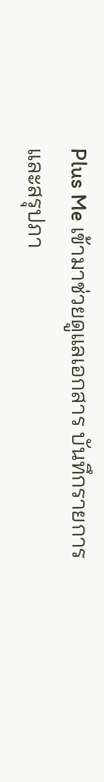Plus Me เข้ามาช่วยดูแลเอกสาร บันทึกรายการ และสรุปภา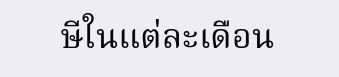ษีในแต่ละเดือน